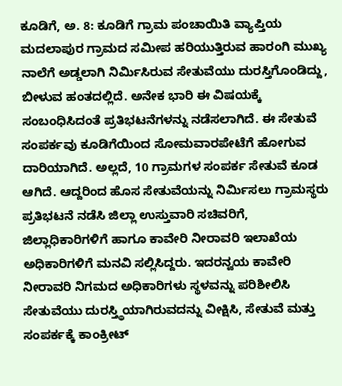ಕೂಡಿಗೆ, ಅ. 8: ಕೂಡಿಗೆ ಗ್ರಾಮ ಪಂಚಾಯಿತಿ ವ್ಯಾಪ್ತಿಯ ಮದಲಾಪುರ ಗ್ರಾಮದ ಸಮೀಪ ಹರಿಯುತ್ತಿರುವ ಹಾರಂಗಿ ಮುಖ್ಯ ನಾಲೆಗೆ ಅಡ್ಡಲಾಗಿ ನಿರ್ಮಿಸಿರುವ ಸೇತುವೆಯು ದುರಸ್ತಿಗೊಂಡಿದ್ದು, ಬೀಳುವ ಹಂತದಲ್ಲಿದೆ. ಅನೇಕ ಭಾರಿ ಈ ವಿಷಯಕ್ಕೆ ಸಂಬಂಧಿಸಿದಂತೆ ಪ್ರತಿಭಟನೆಗಳನ್ನು ನಡೆಸಲಾಗಿದೆ. ಈ ಸೇತುವೆ ಸಂಪರ್ಕವು ಕೂಡಿಗೆಯಿಂದ ಸೋಮವಾರಪೇಟೆಗೆ ಹೋಗುವ ದಾರಿಯಾಗಿದೆ. ಅಲ್ಲದೆ, 10 ಗ್ರಾಮಗಳ ಸಂಪರ್ಕ ಸೇತುವೆ ಕೂಡ ಆಗಿದೆ. ಆದ್ದರಿಂದ ಹೊಸ ಸೇತುವೆಯನ್ನು ನಿರ್ಮಿಸಲು ಗ್ರಾಮಸ್ಥರು ಪ್ರತಿಭಟನೆ ನಡೆಸಿ ಜಿಲ್ಲಾ ಉಸ್ತುವಾರಿ ಸಚಿವರಿಗೆ, ಜಿಲ್ಲಾಧಿಕಾರಿಗಳಿಗೆ ಹಾಗೂ ಕಾವೇರಿ ನೀರಾವರಿ ಇಲಾಖೆಯ ಅಧಿಕಾರಿಗಳಿಗೆ ಮನವಿ ಸಲ್ಲಿಸಿದ್ದರು. ಇದರನ್ವಯ ಕಾವೇರಿ ನೀರಾವರಿ ನಿಗಮದ ಅಧಿಕಾರಿಗಳು ಸ್ಥಳವನ್ನು ಪರಿಶೀಲಿಸಿ ಸೇತುವೆಯು ದುರಸ್ತ್ಥಿಯಾಗಿರುವದನ್ನು ವೀಕ್ಷಿಸಿ, ಸೇತುವೆ ಮತ್ತು ಸಂಪರ್ಕಕ್ಕೆ ಕಾಂಕ್ರೀಟ್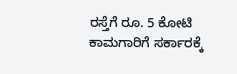ರಸ್ತೆಗೆ ರೂ. 5 ಕೋಟಿ ಕಾಮಗಾರಿಗೆ ಸರ್ಕಾರಕ್ಕೆ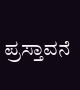ಪ್ರಸ್ತಾವನೆ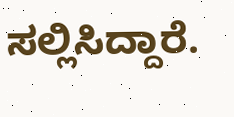ಸಲ್ಲಿಸಿದ್ದಾರೆ.